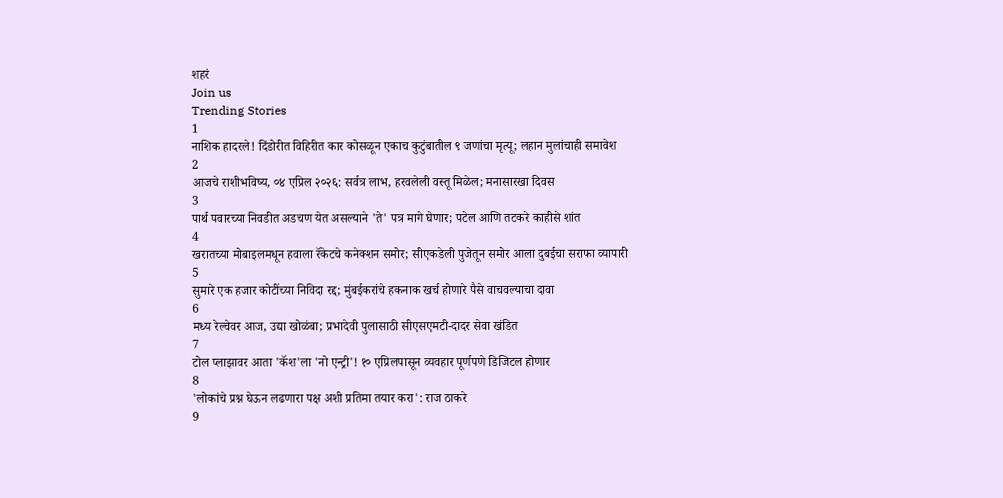शहरं
Join us
Trending Stories
1
नाशिक हादरले! दिंडोरीत विहिरीत कार कोसळून एकाच कुटुंबातील ९ जणांचा मृत्यू; लहान मुलांचाही समावेश
2
आजचे राशीभविष्य, ०४ एप्रिल २०२६: सर्वत्र लाभ, हरवलेली वस्तू मिळेल; मनासारखा दिवस
3
पार्थ पवारच्या निवडीत अडचण येत असल्याने 'ते' पत्र मागे घेणार; पटेल आणि तटकरे काहीसे शांत
4
खरातच्या मोबाइलमधून हवाला रॅकेटचे कनेक्शन समोर; सीएकडेली पुजेतून समोर आला दुबईचा सराफा व्यापारी
5
सुमारे एक हजार कोटींच्या निविदा रद्द; मुंबईकरांचे हकनाक खर्च होणारे पैसे वाचवल्याचा दावा
6
मध्य रेल्वेवर आज, उद्या खोळंबा; प्रभादेवी पुलासाठी सीएसएमटी-दादर सेवा खंडित
7
टोल प्लाझावर आता 'कॅश'ला 'नो एन्ट्री'! १० एप्रिलपासून व्यवहार पूर्णपणे डिजिटल होणार
8
'लोकांचे प्रश्न घेऊन लढणारा पक्ष अशी प्रतिमा तयार करा': राज ठाकरे
9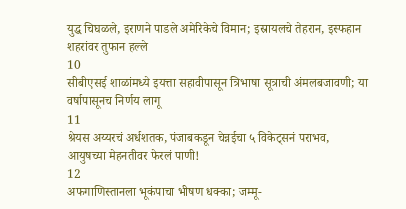युद्ध चिघळले, इराणने पाडले अमेरिकेचे विमान; इस्रायलचे तेहरान, इस्फहान शहरांवर तुफान हल्ले
10
सीबीएसई शाळांमध्ये इयत्ता सहावीपासून त्रिभाषा सूत्राची अंमलबजावणी; या वर्षापासूनच निर्णय लागू
11
श्रेयस अय्यरचं अर्धशतक, पंजाबकडून चेन्नईचा ५ विकेट्सनं पराभव, आयुषच्या मेहनतीवर फेरलं पाणी!
12
अफगाणिस्तानला भूकंपाचा भीषण धक्का; जम्मू-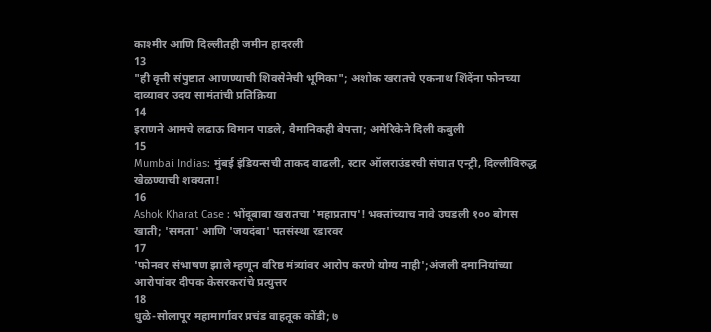काश्मीर आणि दिल्लीतही जमीन हादरली
13
"ही वृत्ती संपुष्टात आणण्याची शिवसेनेची भूमिका"; अशोक खरातचे एकनाथ शिंदेंना फोनच्या दाव्यावर उदय सामंतांची प्रतिक्रिया
14
इराणने आमचे लढाऊ विमान पाडले, वैमानिकही बेपत्ता; अमेरिकेने दिली कबुली
15
Mumbai Indias: मुंबई इंडियन्सची ताकद वाढली, स्टार ऑलराउंडरची संघात एन्ट्री, दिल्लीविरुद्ध खेळण्याची शक्यता!
16
Ashok Kharat Case : भोंदूबाबा खरातचा 'महाप्रताप'! भक्तांच्याच नावे उघडली १०० बोगस खाती; 'समता' आणि 'जयदंबा' पतसंस्था रडारवर
17
'फोनवर संभाषण झाले म्हणून वरिष्ठ मंत्र्यांवर आरोप करणे योग्य नाही';अंजली दमानियांच्या आरोपांवर दीपक केसरकरांचे प्रत्युत्तर
18
धुळे-सोलापूर महामार्गावर प्रचंड वाहतूक कोंडी; ७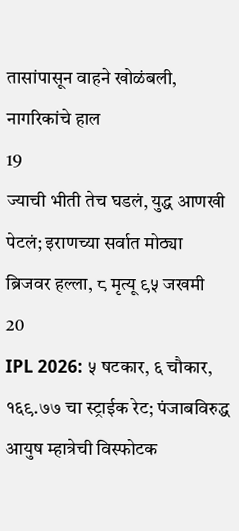तासांपासून वाहने खोळंबली, नागरिकांचे हाल
19
ज्याची भीती तेच घडलं, युद्ध आणखी पेटलं; इराणच्या सर्वात मोठ्या ब्रिजवर हल्ला, ८ मृत्यू ९५ जखमी
20
IPL 2026: ५ षटकार, ६ चौकार, १६९.७७ चा स्ट्राईक रेट; पंजाबविरुद्ध आयुष म्हात्रेची विस्फोटक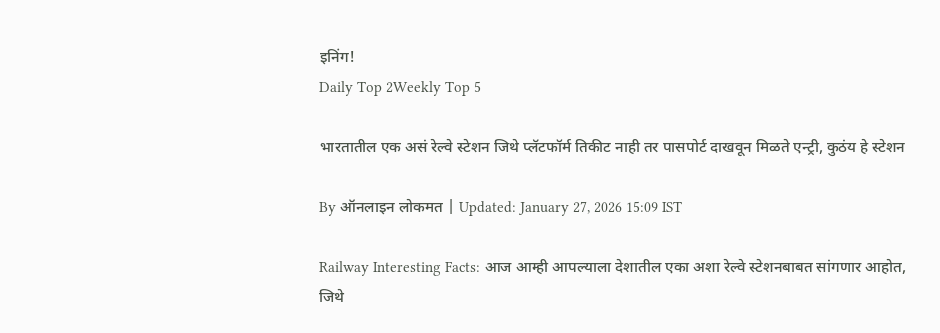इनिंग!
Daily Top 2Weekly Top 5

भारतातील एक असं रेल्वे स्टेशन जिथे प्लॅटफॉर्म तिकीट नाही तर पासपोर्ट दाखवून मिळते एन्ट्री, कुठंय हे स्टेशन

By ऑनलाइन लोकमत | Updated: January 27, 2026 15:09 IST

Railway Interesting Facts: आज आम्ही आपल्याला देशातील एका अशा रेल्वे स्टेशनबाबत सांगणार आहोत, जिथे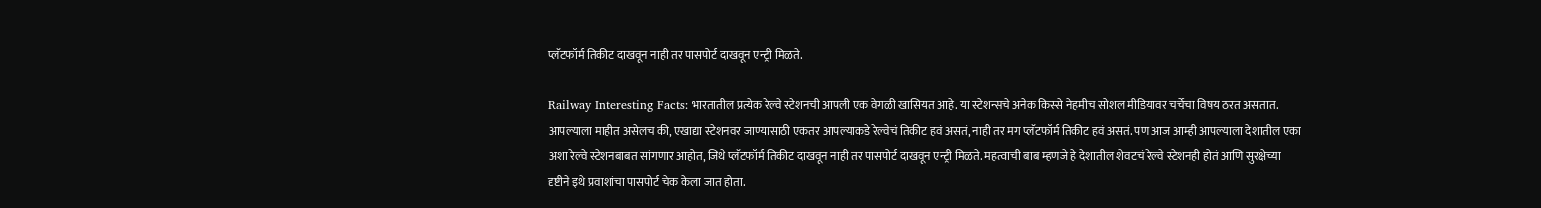प्लॅटफॉर्म तिकीट दाखवून नाही तर पासपोर्ट दाखवून एन्ट्री मिळते.

Railway Interesting Facts: भारतातील प्रत्येक रेल्वे स्टेशनची आपली एक वेगळी खासियत आहे. या स्टेशन्सचे अनेक किस्से नेहमीच सोशल मीडियावर चर्चेचा विषय ठरत असतात. आपल्याला माहीत असेलच की, एखाद्या स्टेशनवर जाण्यासाठी एकतर आपल्याकडे रेल्वेचं तिकीट हवं असतं, नाही तर मग प्लॅटफॉर्म तिकीट हवं असतं. पण आज आम्ही आपल्याला देशातील एका अशा रेल्वे स्टेशनबाबत सांगणार आहोत, जिथे प्लॅटफॉर्म तिकीट दाखवून नाही तर पासपोर्ट दाखवून एन्ट्री मिळते. महत्वाची बाब म्हणजे हे देशातील शेवटचं रेल्वे स्टेशनही होतं आणि सुरक्षेच्या दृष्टीने इथे प्रवाशांचा पासपोर्ट चेक केला जात होता.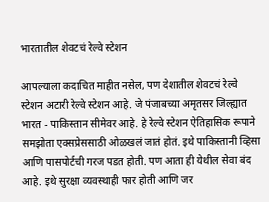भारतातील शेवटचं रेल्वे स्टेशन

आपल्याला कदाचित माहीत नसेल, पण देशातील शेवटचं रेल्वे स्टेशन अटारी रेल्वे स्टेशन आहे. जे पंजाबच्या अमृतसर जिल्ह्यात भारत - पाकिस्तान सीमेवर आहे. हे रेल्वे स्टेशन ऐतिहासिक रूपाने समझोता एक्सप्रेससाठी ओळखलं जातं होतं. इथे पाकिस्तानी व्हिसा आणि पासपोर्टची गरज पडत होती. पण आता ही येथील सेवा बंद आहे. इथे सुरक्षा व्यवस्थाही फार होती आणि जर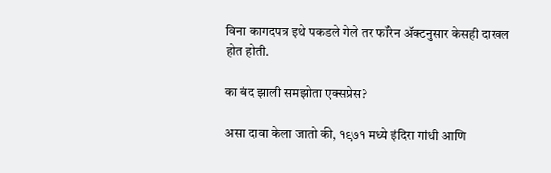विना कागदपत्र इथे पकडले गेले तर फॉरेन ॲक्टनुसार केसही दाखल होत होती.

का बंद झाली समझोता एक्सप्रेस?

असा दावा केला जातो की, १९७१ मध्ये इंदिरा गांधी आणि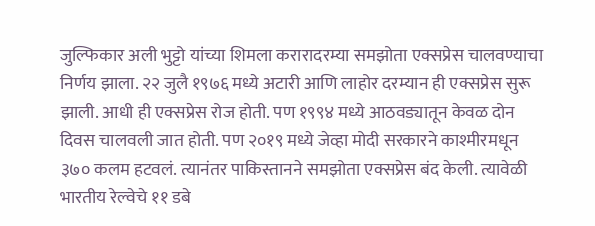जुल्फिकार अली भुट्टो यांच्या शिमला करारादरम्या समझोता एक्सप्रेस चालवण्याचा निर्णय झाला. २२ जुलै १९७६ मध्ये अटारी आणि लाहोर दरम्यान ही एक्सप्रेस सुरू झाली. आधी ही एक्सप्रेस रोज होती. पण १९९४ मध्ये आठवड्यातून केवळ दोन दिवस चालवली जात होती. पण २०१९ मध्ये जेव्हा मोदी सरकारने काश्मीरमधून ३७० कलम हटवलं. त्यानंतर पाकिस्तानने समझोता एक्सप्रेस बंद केली. त्यावेळी भारतीय रेल्वेचे ११ डबे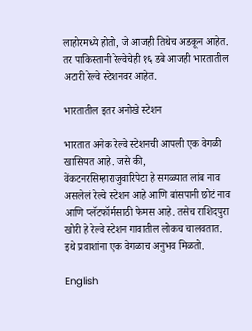लाहोरमध्ये होतो, जे आजही तिथेच अडकून आहेत. तर पाकिस्तानी रेल्वेचेही १६ डबे आजही भारतातील अटारी रेल्वे स्टेशनवर आहेत.

भारतातील इतर अनोखे स्टेशन

भारतात अनेक रेल्वे स्टेशनची आपली एक वेगळी खासियत आहे. जसे की, वेंकटनरसिम्हाराजुवारिपेटा हे सगळ्यात लांब नाव असलेलं रेल्वे स्टेशन आहे आणि बांसपानी छोटं नाव आणि प्लॅटफॉर्मसाठी फेमस आहे. तसेच राशिदपुरा खोरी हे रेल्वे स्टेशन गावातील लोकच चालवतात. इथे प्रवाशांना एक वेगळाच अनुभव मिळतो.

English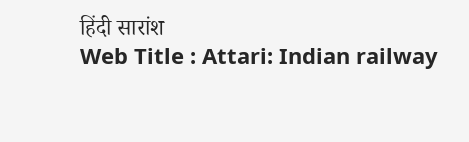हिंदी सारांश
Web Title : Attari: Indian railway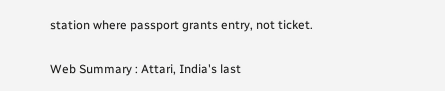station where passport grants entry, not ticket.

Web Summary : Attari, India's last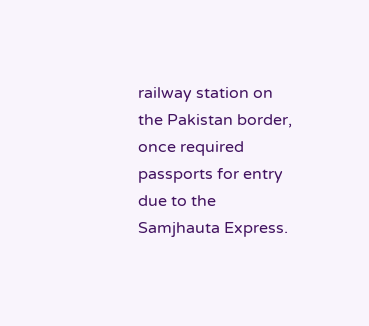railway station on the Pakistan border, once required passports for entry due to the Samjhauta Express.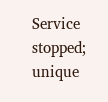Service stopped; unique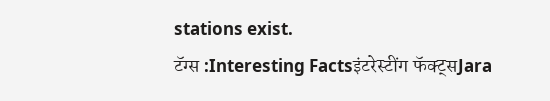stations exist.
टॅग्स :Interesting Factsइंटरेस्टींग फॅक्ट्सJara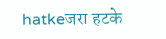hatkeजरा हटके